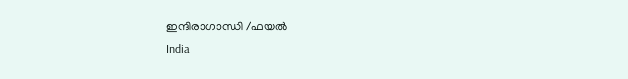ഇന്ദിരാഗാന്ധി /ഫയല്‍
India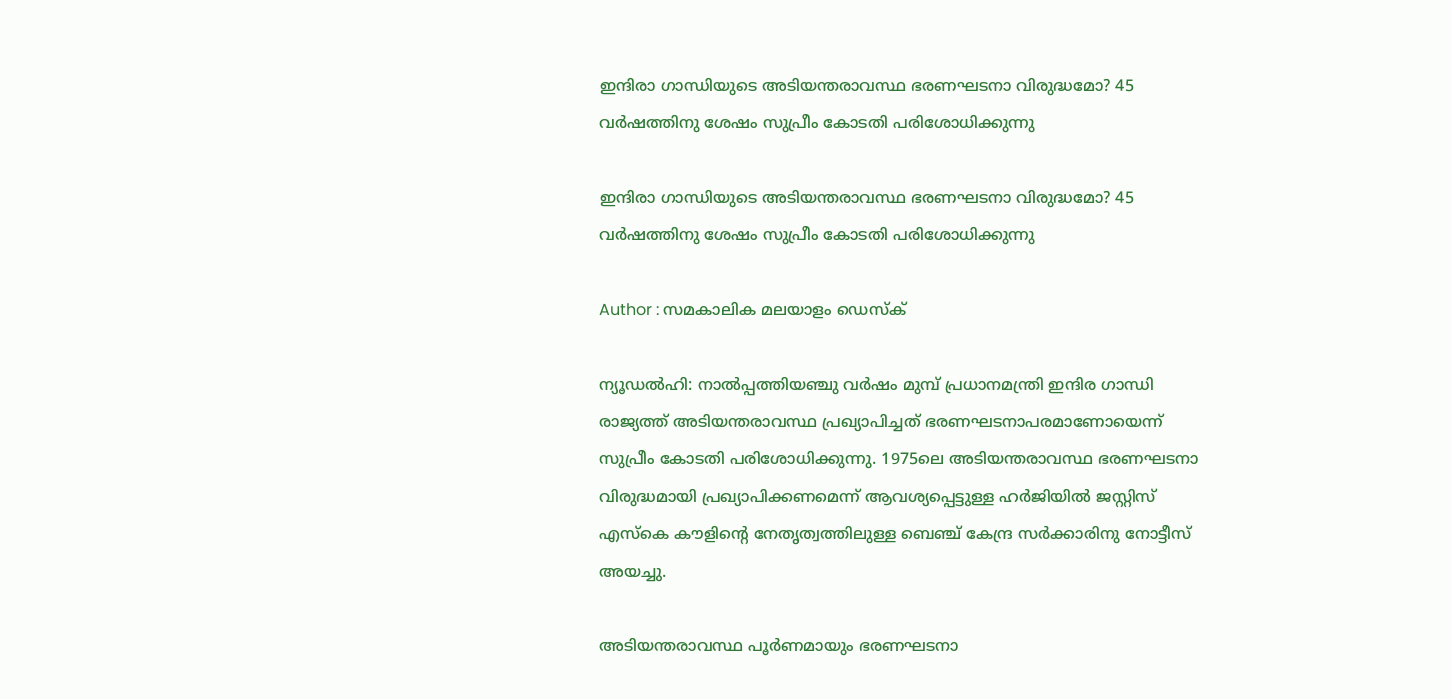ഇന്ദിരാ ഗാന്ധിയുടെ അടിയന്തരാവസ്ഥ ഭരണഘടനാ വിരുദ്ധമോ? 45 വര്‍ഷത്തിനു ശേഷം സുപ്രീം കോടതി പരിശോധിക്കുന്നു

ഇന്ദിരാ ഗാന്ധിയുടെ അടിയന്തരാവസ്ഥ ഭരണഘടനാ വിരുദ്ധമോ? 45 വര്‍ഷത്തിനു ശേഷം സുപ്രീം കോടതി പരിശോധിക്കുന്നു

Author : സമകാലിക മലയാളം ഡെസ്ക്

ന്യൂഡല്‍ഹി: നാല്‍പ്പത്തിയഞ്ചു വര്‍ഷം മുമ്പ് പ്രധാനമന്ത്രി ഇന്ദിര ഗാന്ധി രാജ്യത്ത് അടിയന്തരാവസ്ഥ പ്രഖ്യാപിച്ചത് ഭരണഘടനാപരമാണോയെന്ന് സുപ്രീം കോടതി പരിശോധിക്കുന്നു. 1975ലെ അടിയന്തരാവസ്ഥ ഭരണഘടനാ വിരുദ്ധമായി പ്രഖ്യാപിക്കണമെന്ന് ആവശ്യപ്പെട്ടുള്ള ഹര്‍ജിയില്‍ ജസ്റ്റിസ് എസ്‌കെ കൗളിന്റെ നേതൃത്വത്തിലുള്ള ബെഞ്ച് കേന്ദ്ര സര്‍ക്കാരിനു നോട്ടീസ് അയച്ചു.

അടിയന്തരാവസ്ഥ പൂര്‍ണമായും ഭരണഘടനാ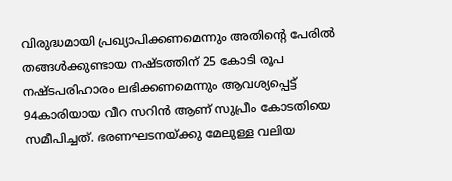വിരുദ്ധമായി പ്രഖ്യാപിക്കണമെന്നും അതിന്റെ പേരില്‍ തങ്ങള്‍ക്കുണ്ടായ നഷ്ടത്തിന് 25 കോടി രൂപ നഷ്ടപരിഹാരം ലഭിക്കണമെന്നും ആവശ്യപ്പെട്ട് 94കാരിയായ വീറ സറിന്‍ ആണ് സുപ്രീം കോടതിയെ സമീപിച്ചത്. ഭരണഘടനയ്ക്കു മേലുള്ള വലിയ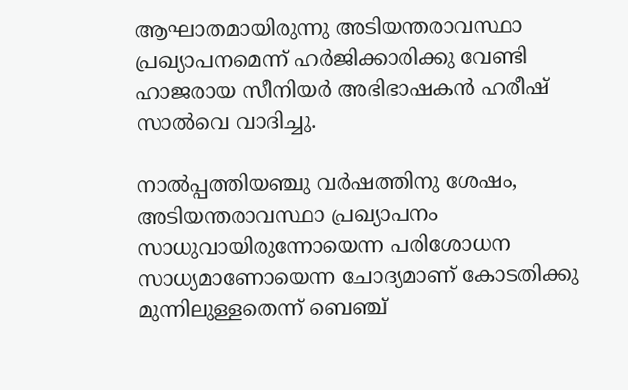ആഘാതമായിരുന്നു അടിയന്തരാവസ്ഥാ പ്രഖ്യാപനമെന്ന് ഹര്‍ജിക്കാരിക്കു വേണ്ടി ഹാജരായ സീനിയര്‍ അഭിഭാഷകന്‍ ഹരീഷ് സാല്‍വെ വാദിച്ചു.

നാല്‍പ്പത്തിയഞ്ചു വര്‍ഷത്തിനു ശേഷം, അടിയന്തരാവസ്ഥാ പ്രഖ്യാപനം സാധുവായിരുന്നോയെന്ന പരിശോധന സാധ്യമാണോയെന്ന ചോദ്യമാണ് കോടതിക്കു മുന്നിലുള്ളതെന്ന് ബെഞ്ച്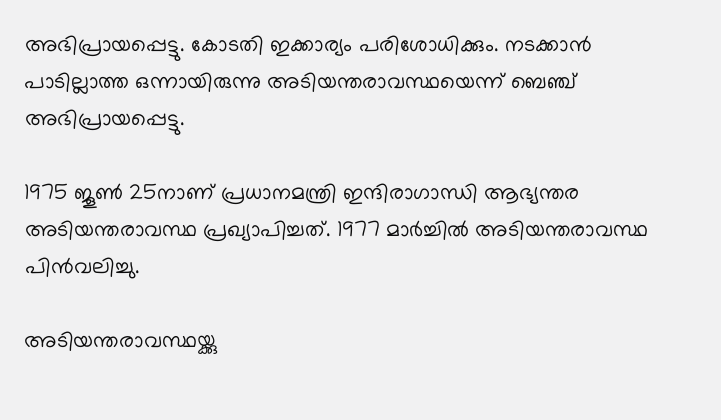അഭിപ്രായപ്പെട്ടു. കോടതി ഇക്കാര്യം പരിശോധിക്കും. നടക്കാന്‍ പാടില്ലാത്ത ഒന്നായിരുന്നു അടിയന്തരാവസ്ഥയെന്ന് ബെഞ്ച് അഭിപ്രായപ്പെട്ടു.

1975 ജൂണ്‍ 25നാണ് പ്രധാനമന്ത്രി ഇന്ദിരാഗാന്ധി ആഭ്യന്തര അടിയന്തരാവസ്ഥ പ്രഖ്യാപിച്ചത്. 1977 മാര്‍ച്ചില്‍ അടിയന്തരാവസ്ഥ പിന്‍വലിച്ചു.

അടിയന്തരാവസ്ഥയ്ക്കു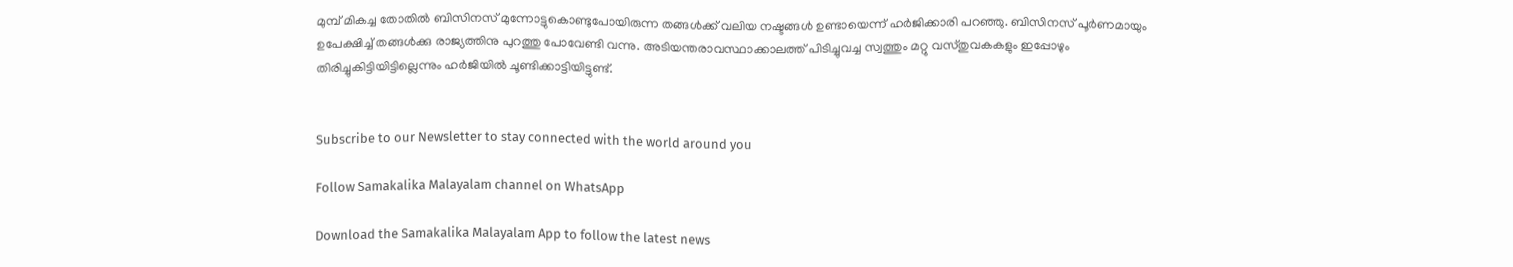മുമ്പ് മികച്ച തോതില്‍ ബിസിനസ് മുന്നോട്ടുകൊണ്ടുപോയിരുന്ന തങ്ങള്‍ക്ക് വലിയ നഷ്ടങ്ങള്‍ ഉണ്ടായെന്ന് ഹര്‍ജിക്കാരി പറഞ്ഞു. ബിസിനസ് പൂര്‍ണമായും ഉപേക്ഷിച്ച് തങ്ങള്‍ക്കു രാജ്യത്തിനു പുറത്തു പോവേണ്ടി വന്നു. അടിയന്തരാവസ്ഥാക്കാലത്ത് പിടിച്ചുവച്ച സ്വത്തും മറ്റു വസ്തുവകകളും ഇപ്പോഴും തിരിച്ചുകിട്ടിയിട്ടില്ലെന്നും ഹര്‍ജിയില്‍ ചൂണ്ടിക്കാട്ടിയിട്ടുണ്ട്.


Subscribe to our Newsletter to stay connected with the world around you

Follow Samakalika Malayalam channel on WhatsApp

Download the Samakalika Malayalam App to follow the latest news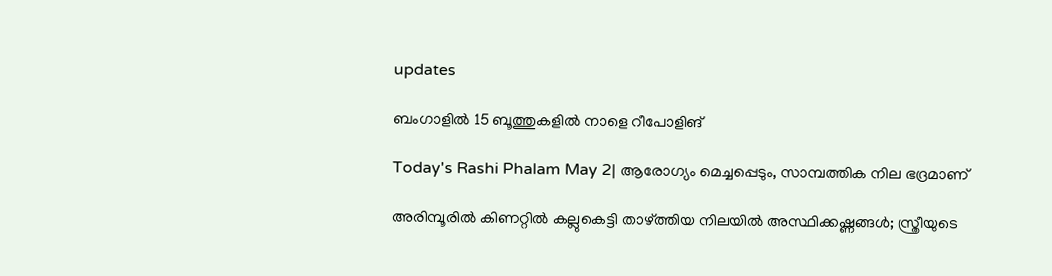updates

ബംഗാളില്‍ 15 ബൂത്തുകളില്‍ നാളെ റീപോളിങ്

Today's Rashi Phalam May 2| ആരോഗ്യം മെച്ചപ്പെടും, സാമ്പത്തിക നില ഭദ്രമാണ്

അരിമ്പൂരില്‍ കിണറ്റില്‍ കല്ലുകെട്ടി താഴ്ത്തിയ നിലയില്‍ അസ്ഥിക്കഷ്ണങ്ങള്‍; സ്ത്രീയുടെ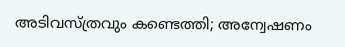അടിവസ്ത്രവും കണ്ടെത്തി; അന്വേഷണം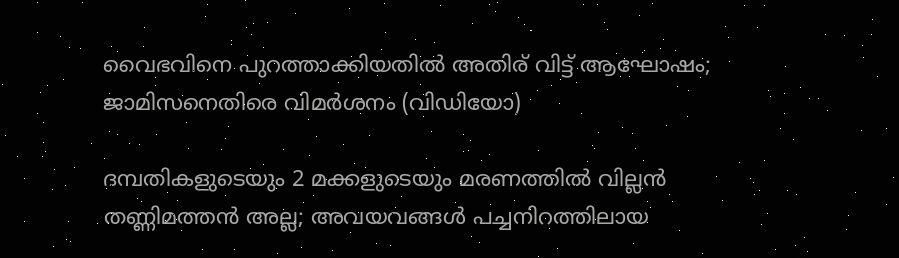വൈഭവിനെ പുറത്താക്കിയതിൽ അതിര് വിട്ട് ആഘോഷം; ജാമിസനെതിരെ വിമർശനം (വിഡിയോ)

ദമ്പതികളുടെയും 2 മക്കളുടെയും മരണത്തില്‍ വില്ലന്‍ തണ്ണിമത്തന്‍ അല്ല; അവയവങ്ങള്‍ പച്ചനിറത്തിലായ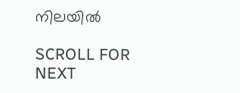നിലയില്‍

SCROLL FOR NEXT